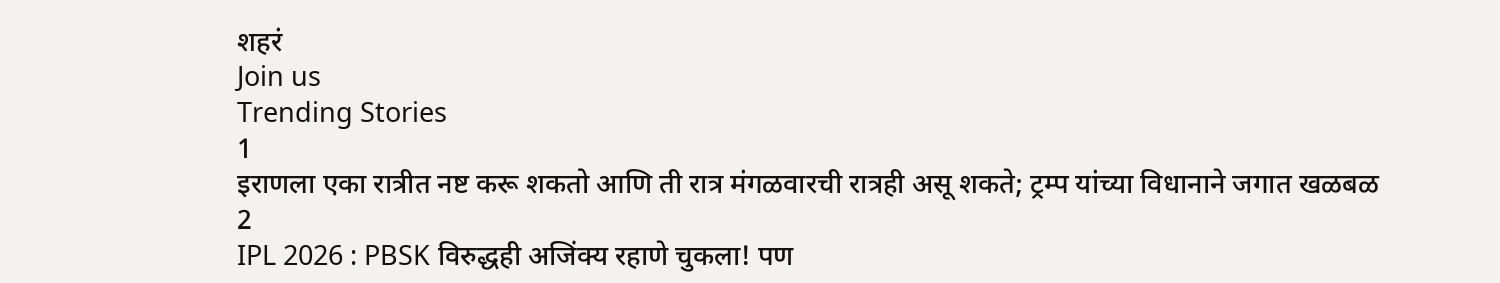शहरं
Join us
Trending Stories
1
इराणला एका रात्रीत नष्ट करू शकतो आणि ती रात्र मंगळवारची रात्रही असू शकते; ट्रम्प यांच्या विधानाने जगात खळबळ
2
IPL 2026 : PBSK विरुद्धही अजिंक्य रहाणे चुकला! पण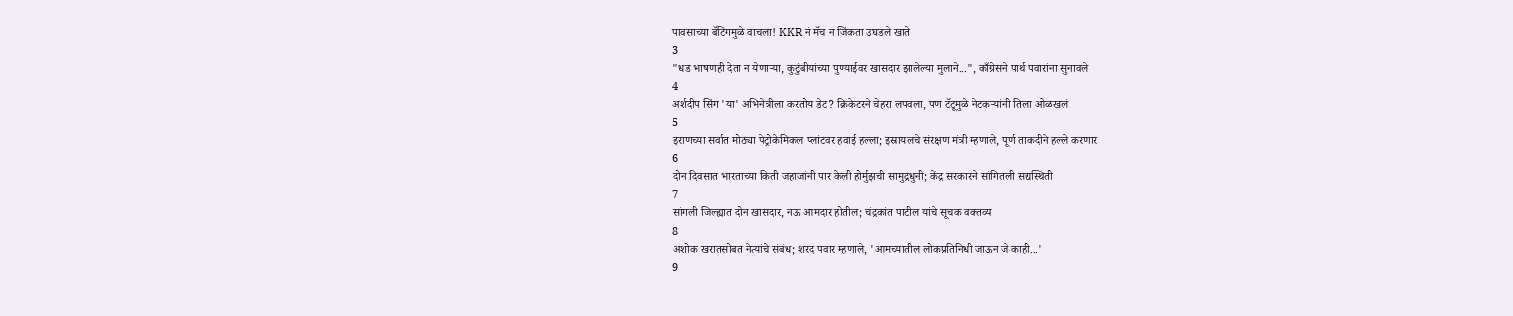पावसाच्या बॅटिंगमुळे वाचला! KKR नं मॅच न जिंकता उघडले खाते
3
"धड भाषणही देता न येणाऱ्या, कुटुंबीयांच्या पुण्याईवर खासदार झालेल्या मुलाने...", काँग्रेसने पार्थ पवारांना सुनावले
4
अर्शदीप सिंग 'या' अभिनेत्रीला करतोय डेट? क्रिकेटरने चेहरा लपवला, पण टॅटूमुळे नेटकऱ्यांनी तिला ओळखलं
5
इराणच्या सर्वात मोठ्या पेट्रोकेमिकल प्लांटवर हवाई हल्ला; इस्रायलचे संरक्षण मंत्री म्हणाले, पूर्ण ताकदीने हल्ले करणार
6
दोन दिवसात भारताच्या किती जहाजांनी पार केली होर्मुझची सामुद्रधुनी; केंद्र सरकारने सांगितली सद्यस्थिती
7
सांगली जिल्ह्यात दोन खासदार, नऊ आमदार होतील; चंद्रकांत पाटील यांचे सूचक वक्तव्य
8
अशोक खरातसोबत नेत्यांचे संबंध; शरद पवार म्हणाले, 'आमच्यातील लोकप्रतिनिधी जाऊन जे काही...'
9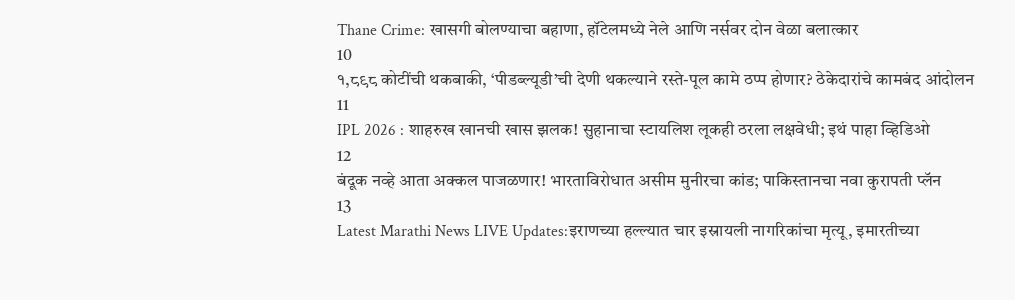Thane Crime: खासगी बोलण्याचा बहाणा, हॉटेलमध्ये नेले आणि नर्सवर दोन वेळा बलात्कार
10
१,८९८ कोटींची थकबाकी, ‘पीडब्ल्यूडी’ची देणी थकल्याने रस्ते-पूल कामे ठप्प होणार? ठेकेदारांचे कामबंद आंदोलन
11
IPL 2026 : शाहरुख खानची खास झलक! सुहानाचा स्टायलिश लूकही ठरला लक्षवेधी; इथं पाहा व्हिडिओ
12
बंदूक नव्हे आता अक्कल पाजळणार! भारताविरोधात असीम मुनीरचा कांड; पाकिस्तानचा नवा कुरापती प्लॅन
13
Latest Marathi News LIVE Updates:इराणच्या हल्ल्यात चार इस्रायली नागरिकांचा मृत्यू, इमारतीच्या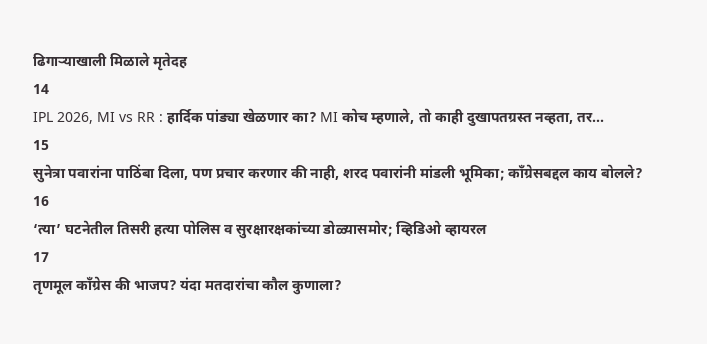ढिगाऱ्याखाली मिळाले मृतेदह
14
IPL 2026, MI vs RR : हार्दिक पांड्या खेळणार का? MI कोच म्हणाले, तो काही दुखापतग्रस्त नव्हता, तर...
15
सुनेत्रा पवारांना पाठिंबा दिला, पण प्रचार करणार की नाही, शरद पवारांनी मांडली भूमिका; काँग्रेसबद्दल काय बोलले?
16
‘त्या’ घटनेतील तिसरी हत्या पोलिस व सुरक्षारक्षकांच्या डोळ्यासमोर; व्हिडिओ व्हायरल
17
तृणमूल काँग्रेस की भाजप? यंदा मतदारांचा कौल कुणाला?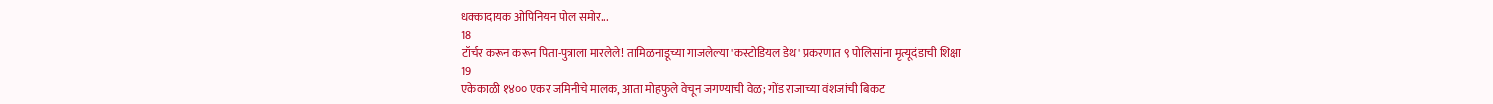धक्कादायक ओपिनियन पोल समोर...
18
टॉर्चर करून करून पिता-पुत्राला मारलेले! तामिळनाडूच्या गाजलेल्या 'कस्टोडियल डेथ' प्रकरणात ९ पोलिसांना मृत्यूदंडाची शिक्षा
19
एकेकाळी १४०० एकर जमिनीचे मालक, आता मोहफुले वेचून जगण्याची वेळ; गोंड राजाच्या वंशजांची बिकट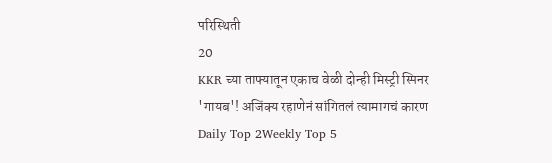परिस्थिती
20
KKR च्या ताफ्यातून एकाच वेळी दोन्ही मिस्ट्री स्पिनर 'गायब'! अजिंक्य रहाणेनं सांगितलं त्यामागचं कारण
Daily Top 2Weekly Top 5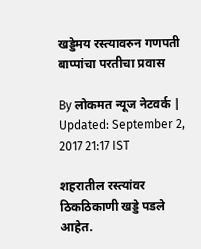खड्डेमय रस्त्यावरुन गणपती बाप्पांचा परतीचा प्रवास

By लोकमत न्यूज नेटवर्क | Updated: September 2, 2017 21:17 IST

शहरातील रस्त्यांवर ठिकठिकाणी खड्डे पडले आहेत.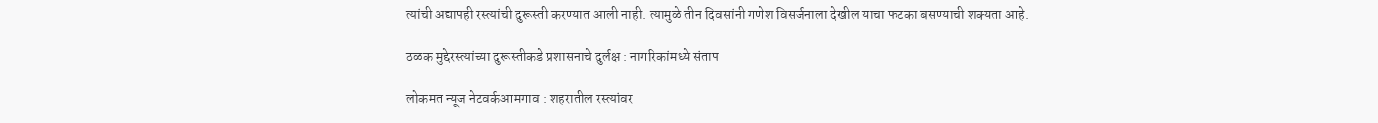त्यांची अद्यापही रस्त्यांची दुरूस्ती करण्यात आली नाही. त्यामुळे तीन दिवसांनी गणेश विसर्जनाला देखील याचा फटका बसण्याची शक्यता आहे.

ठळक मुद्देरस्त्यांच्या दुरूस्तीकडे प्रशासनाचे दुर्लक्ष : नागरिकांमध्ये संताप

लोकमत न्यूज नेटवर्कआमगाव : शहरातील रस्त्यांवर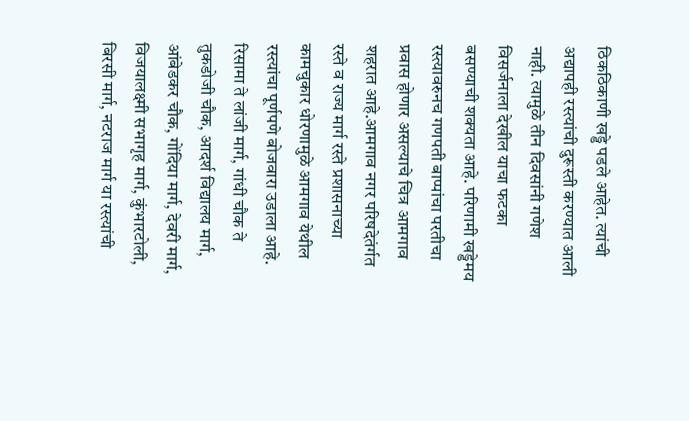ठिकठिकाणी खड्डे पडले आहेत. त्यांची अद्यापही रस्त्यांची दुरूस्ती करण्यात आली नाही. त्यामुळे तीन दिवसांनी गणेश विसर्जनाला देखील याचा फटका बसण्याची शक्यता आहे. परिणामी खड्डेमय रस्त्यावरुनच गणपती बाप्पांचा परतीचा प्रवास होणार असल्याचे चित्र आमगाव शहरात आहे.आमगाव नगर परिषदेतंर्गत रस्ते व राज्य मार्ग रस्ते प्रशासनाच्या कामचुकार धोरणामुळे आमगाव येथील रस्त्यांचा पूर्णपणे बोजवारा उडाला आहे. रिसामा ते लांजी मार्ग, गांधी चौक ते तुकडोजी चौक, आदर्श विद्यालय मार्ग, आंबेडकर चौक, गोंदिया मार्ग, देवरी मार्ग, विजयालक्ष्मी सभागृह मार्ग, कुंभारटोली, बिरसी मार्ग, नटराज मार्ग या रस्त्यांची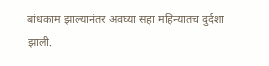बांधकाम झाल्यानंतर अवघ्या सहा महिन्यातच दुर्दशा झाली.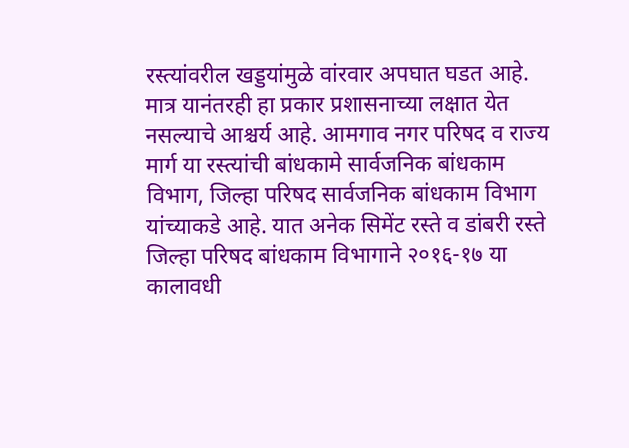रस्त्यांवरील खड्डयांमुळे वांरवार अपघात घडत आहे. मात्र यानंतरही हा प्रकार प्रशासनाच्या लक्षात येत नसल्याचे आश्चर्य आहे. आमगाव नगर परिषद व राज्य मार्ग या रस्त्यांची बांधकामे सार्वजनिक बांधकाम विभाग, जिल्हा परिषद सार्वजनिक बांधकाम विभाग यांच्याकडे आहे. यात अनेक सिमेंट रस्ते व डांबरी रस्ते जिल्हा परिषद बांधकाम विभागाने २०१६-१७ या कालावधी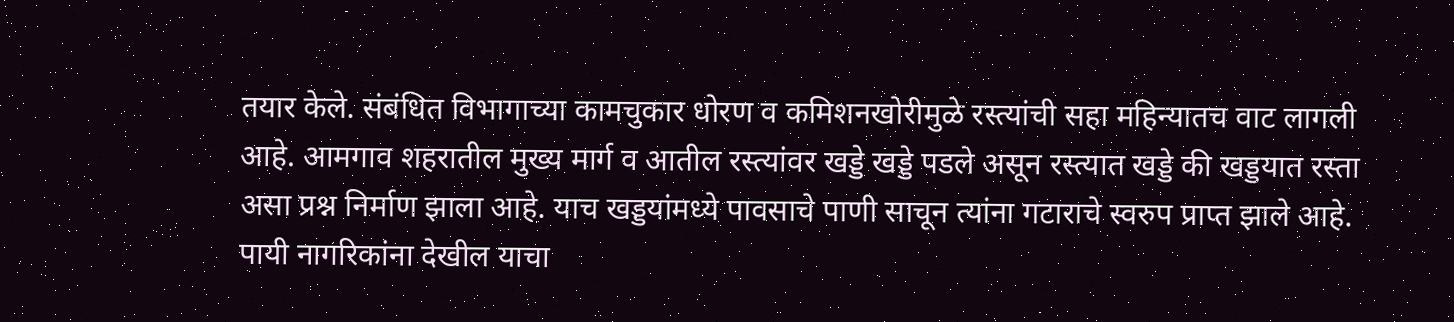तयार केले. संबंधित विभागाच्या कामचुकार धोरण व कमिशनखोरीमुळे रस्त्यांची सहा महिन्यातच वाट लागली आहे. आमगाव शहरातील मुख्य मार्ग व आतील रस्त्यांवर खड्डे खड्डे पडले असून रस्त्यात खड्डे की खड्डयात रस्ता असा प्रश्न निर्माण झाला आहे. याच खड्डयांमध्ये पावसाचे पाणी साचून त्यांना गटाराचे स्वरुप प्राप्त झाले आहे. पायी नागरिकांना देखील याचा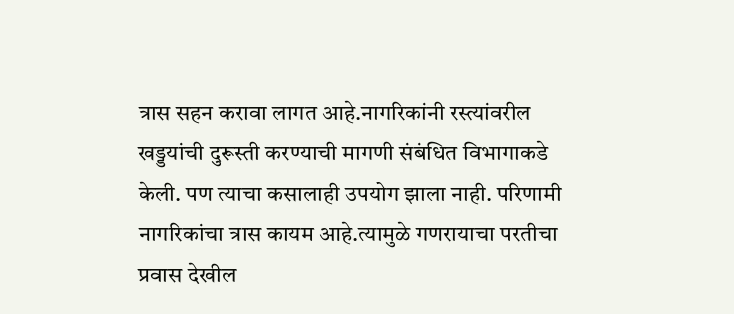त्रास सहन करावा लागत आहे.नागरिकांनी रस्त्यांवरील खड्डयांची दुरूस्ती करण्याची मागणी संबंधित विभागाकडे केली. पण त्याचा कसालाही उपयोग झाला नाही. परिणामी नागरिकांचा त्रास कायम आहे.त्यामुळे गणरायाचा परतीचा प्रवास देखील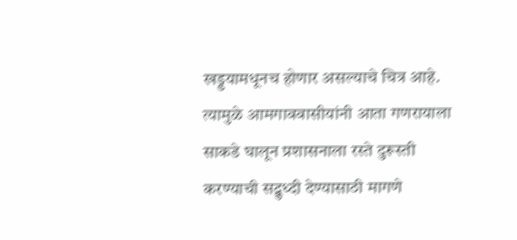खड्डयामधूनच होणार असल्याचे चित्र आहे. त्यामुळे आमगाववासीयांनी आता गणरायाला साकडे घालून प्रशासनाला रस्ते दुरूस्ती करण्याची सद्बुध्दी देण्यासाठी मागणे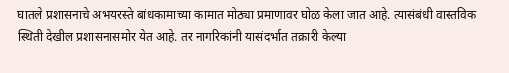घातले प्रशासनाचे अभयरस्ते बांधकामाच्या कामात मोठ्या प्रमाणावर घोळ केला जात आहे. त्यासंबंधी वास्तविक स्थिती देखील प्रशासनासमोर येत आहे. तर नागरिकांनी यासंदर्भात तक्रारी केल्या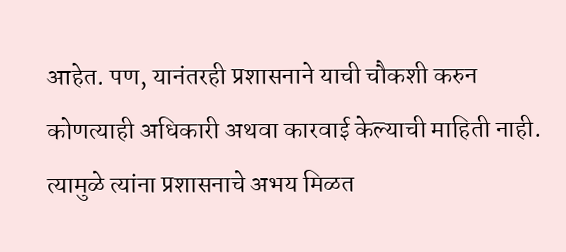आहेत. पण, यानंतरही प्रशासनाने याची चौकशी करुन कोणत्याही अधिकारी अथवा कारवाई केल्याची माहिती नाही. त्यामुळे त्यांना प्रशासनाचे अभय मिळत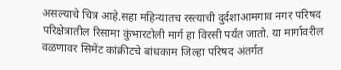असल्याचे चित्र आहे.सहा महिन्यातच रस्त्याची दुर्दशाआमगाव नगर परिषद परिक्षेत्रातील रिसामा कुंभारटोली मार्ग हा विरसी पर्यंत जातो. या मार्गावरील वळणावर सिमेंट कांक्रीटचे बांधकाम जिल्हा परिषद अंतर्गत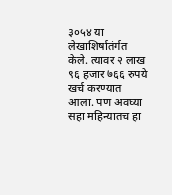३०५४ या लेखाशिर्षातंर्गत केले. त्यावर २ लाख ९६ हजार ७६६ रुपये खर्च करण्यात आला. पण अवघ्या सहा महिन्यातच हा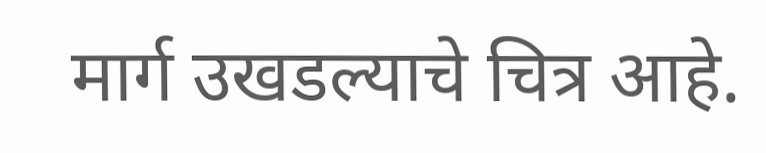मार्ग उखडल्याचे चित्र आहे.